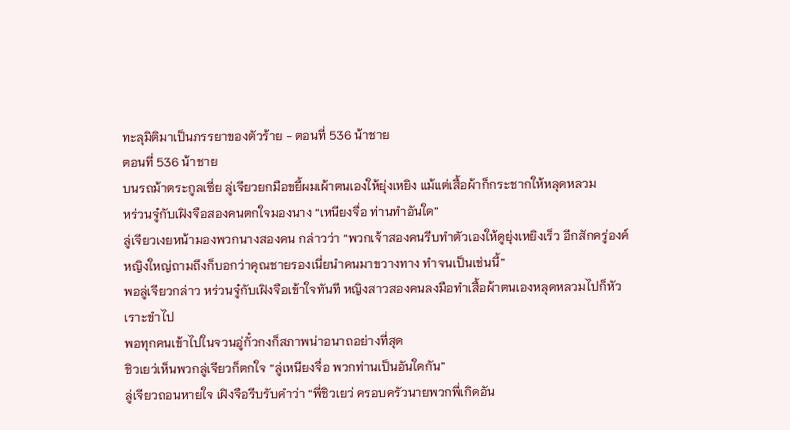ทะลุมิติมาเป็นภรรยาของตัวร้าย - ตอนที่ 536 น้าชาย
ตอนที่ 536 น้าชาย
บนรถม้าตระกูลเซี่ย ลู่เจียวยกมือขยี้ผมเผ้าตนเองให้ยุ่งเหยิง แม้แต่เสื้อผ้าก็กระชากให้หลุดหลวม
หร่วนจู๋กับเฝิงจือสองคนตกใจมองนาง “เหนียงจื่อ ท่านทำอันใด”
ลู่เจียวเงยหน้ามองพวกนางสองคน กล่าวว่า “พวกเจ้าสองคนรีบทำตัวเองให้ดูยุ่งเหยิงเร็ว อีกสักครู่องค์หญิงใหญ่ถามถึงก็บอกว่าคุณชายรองเนี่ยนำคนมาขวางทาง ทำจนเป็นเช่นนี้”
พอลู่เจียวกล่าว หร่วนจู๋กับเฝิงจือเข้าใจทันที หญิงสาวสองคนลงมือทำเสื้อผ้าตนเองหลุดหลวมไปก็หัวเราะขำไป
พอทุกคนเข้าไปในจวนอู่กั๋วกงก็สภาพน่าอนาถอย่างที่สุด
ชิวเยว่เห็นพวกลู่เจียวก็ตกใจ “ลู่เหนียงจื่อ พวกท่านเป็นอันใดกัน”
ลู่เจียวถอนหายใจ เฝิงจือรีบรับคำว่า “พี่ชิวเยว่ ครอบครัวนายพวกพี่เกิดอัน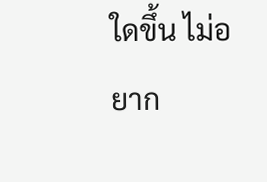ใดขึ้น ไม่อยาก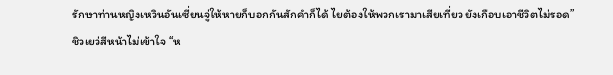รักษาท่านหญิงเหวินอันเซี่ยนจู่ให้หายก็บอกกันสักคำก็ได้ ไยต้องให้พวกเรามาเสียเที่ยว ยังเกือบเอาชีวิตไม่รอด”
ชิวเยว่สีหน้าไม่เข้าใจ “ห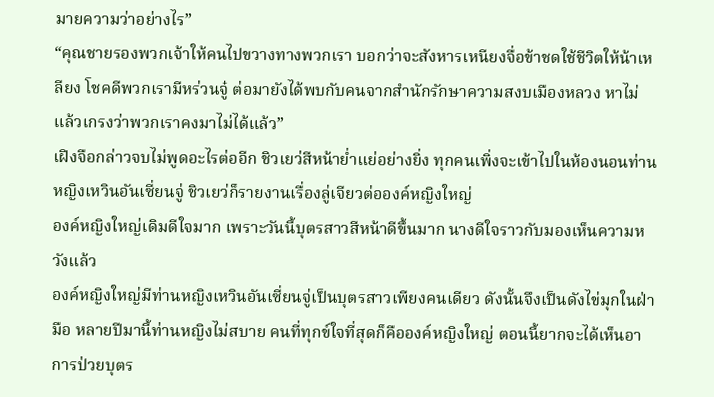มายความว่าอย่างไร”
“คุณชายรองพวกเจ้าให้คนไปขวางทางพวกเรา บอกว่าจะสังหารเหนียงจื่อข้าชดใช้ชีวิตให้น้าเหลียง โชคดีพวกเรามีหร่วนจู๋ ต่อมายังได้พบกับคนจากสำนักรักษาความสงบเมืองหลวง หาไม่แล้วเกรงว่าพวกเราคงมาไม่ได้แล้ว”
เฝิงจือกล่าวจบไม่พูดอะไรต่ออีก ชิวเยว่สีหน้าย่ำแย่อย่างยิ่ง ทุกคนเพิ่งจะเข้าไปในห้องนอนท่านหญิงเหวินอันเซี่ยนจู่ ชิวเยว่ก็รายงานเรื่องลู่เจียวต่อองค์หญิงใหญ่
องค์หญิงใหญ่เดิมดีใจมาก เพราะวันนี้บุตรสาวสีหน้าดีขึ้นมาก นางดีใจราวกับมองเห็นความหวังแล้ว
องค์หญิงใหญ่มีท่านหญิงเหวินอันเซี่ยนจู่เป็นบุตรสาวเพียงคนเดียว ดังนั้นจึงเป็นดังไข่มุกในฝ่ามือ หลายปีมานี้ท่านหญิงไม่สบาย คนที่ทุกข์ใจที่สุดก็คือองค์หญิงใหญ่ ตอนนี้ยากจะได้เห็นอาการป่วยบุตร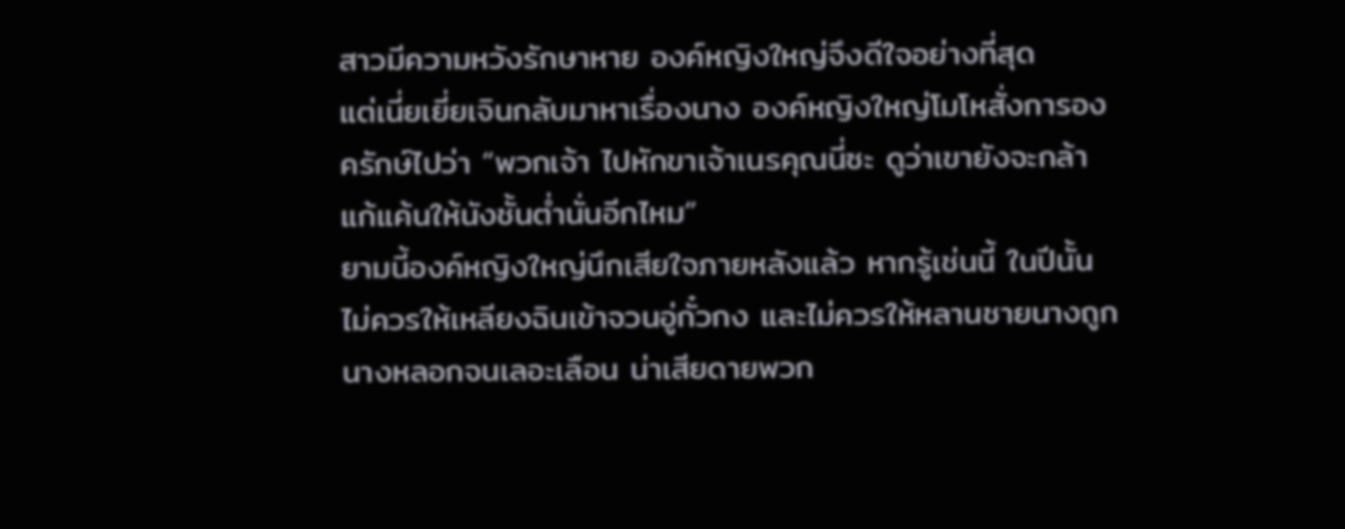สาวมีความหวังรักษาหาย องค์หญิงใหญ่จึงดีใจอย่างที่สุด
แต่เนี่ยเยี่ยเจินกลับมาหาเรื่องนาง องค์หญิงใหญ่โมโหสั่งการองครักษ์ไปว่า “พวกเจ้า ไปหักขาเจ้าเนรคุณนี่ซะ ดูว่าเขายังจะกล้าแก้แค้นให้นังชั้นต่ำนั่นอีกไหม”
ยามนี้องค์หญิงใหญ่นึกเสียใจภายหลังแล้ว หากรู้เช่นนี้ ในปีนั้นไม่ควรให้เหลียงฉินเข้าจวนอู่กั๋วกง และไม่ควรให้หลานชายนางถูกนางหลอกจนเลอะเลือน น่าเสียดายพวก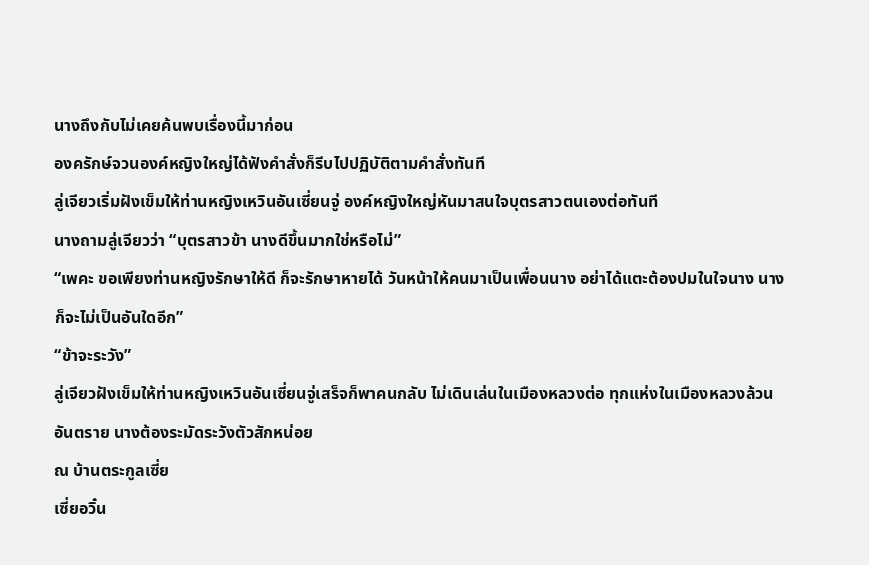นางถึงกับไม่เคยค้นพบเรื่องนี้มาก่อน
องครักษ์จวนองค์หญิงใหญ่ได้ฟังคำสั่งก็รีบไปปฏิบัติตามคำสั่งทันที
ลู่เจียวเริ่มฝังเข็มให้ท่านหญิงเหวินอันเซี่ยนจู่ องค์หญิงใหญ่หันมาสนใจบุตรสาวตนเองต่อทันที
นางถามลู่เจียวว่า “บุตรสาวข้า นางดีขึ้นมากใช่หรือไม่”
“เพคะ ขอเพียงท่านหญิงรักษาให้ดี ก็จะรักษาหายได้ วันหน้าให้คนมาเป็นเพื่อนนาง อย่าได้แตะต้องปมในใจนาง นางก็จะไม่เป็นอันใดอีก”
“ข้าจะระวัง”
ลู่เจียวฝังเข็มให้ท่านหญิงเหวินอันเซี่ยนจู่เสร็จก็พาคนกลับ ไม่เดินเล่นในเมืองหลวงต่อ ทุกแห่งในเมืองหลวงล้วนอันตราย นางต้องระมัดระวังตัวสักหน่อย
ณ บ้านตระกูลเซี่ย
เซี่ยอวิ๋น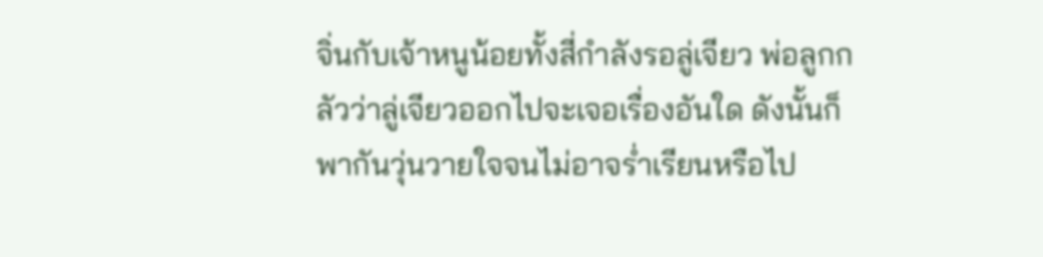จิ่นกับเจ้าหนูน้อยทั้งสี่กำลังรอลู่เจียว พ่อลูกกลัวว่าลู่เจียวออกไปจะเจอเรื่องอันใด ดังนั้นก็พากันวุ่นวายใจจนไม่อาจร่ำเรียนหรือไป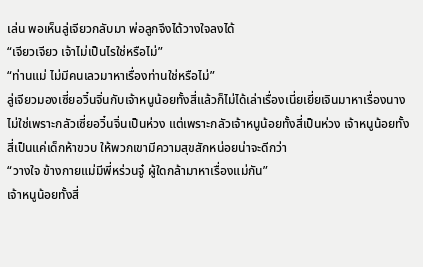เล่น พอเห็นลู่เจียวกลับมา พ่อลูกจึงได้วางใจลงได้
“เจียวเจียว เจ้าไม่เป็นไรใช่หรือไม่”
“ท่านแม่ ไม่มีคนเลวมาหาเรื่องท่านใช่หรือไม่”
ลู่เจียวมองเซี่ยอวิ๋นจิ่นกับเจ้าหนูน้อยทั้งสี่แล้วก็ไม่ได้เล่าเรื่องเนี่ยเยี่ยเจินมาหาเรื่องนาง ไม่ใช่เพราะกลัวเซี่ยอวิ๋นจิ่นเป็นห่วง แต่เพราะกลัวเจ้าหนูน้อยทั้งสี่เป็นห่วง เจ้าหนูน้อยทั้งสี่เป็นแค่เด็กห้าขวบ ให้พวกเขามีความสุขสักหน่อยน่าจะดีกว่า
“วางใจ ข้างกายแม่มีพี่หร่วนจู๋ ผู้ใดกล้ามาหาเรื่องแม่กัน”
เจ้าหนูน้อยทั้งสี่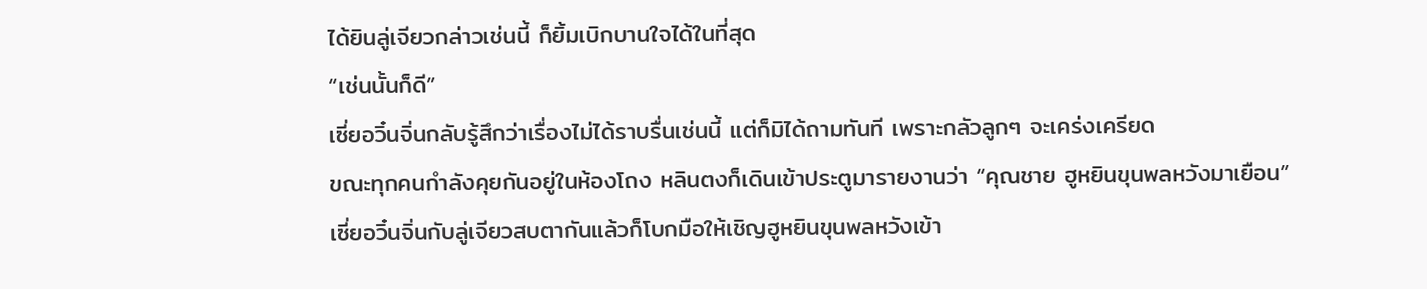ได้ยินลู่เจียวกล่าวเช่นนี้ ก็ยิ้มเบิกบานใจได้ในที่สุด
“เช่นนั้นก็ดี”
เซี่ยอวิ๋นจิ่นกลับรู้สึกว่าเรื่องไม่ได้ราบรื่นเช่นนี้ แต่ก็มิได้ถามทันที เพราะกลัวลูกๆ จะเคร่งเครียด
ขณะทุกคนกำลังคุยกันอยู่ในห้องโถง หลินตงก็เดินเข้าประตูมารายงานว่า “คุณชาย ฮูหยินขุนพลหวังมาเยือน”
เซี่ยอวิ๋นจิ่นกับลู่เจียวสบตากันแล้วก็โบกมือให้เชิญฮูหยินขุนพลหวังเข้า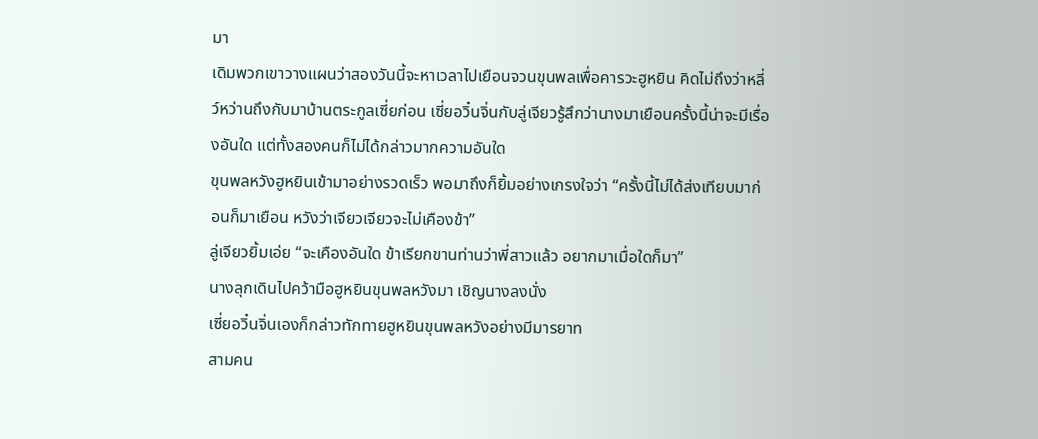มา
เดิมพวกเขาวางแผนว่าสองวันนี้จะหาเวลาไปเยือนจวนขุนพลเพื่อคารวะฮูหยิน คิดไม่ถึงว่าหลี่ว์หว่านถึงกับมาบ้านตระกูลเซี่ยก่อน เซี่ยอวิ๋นจิ่นกับลู่เจียวรู้สึกว่านางมาเยือนครั้งนี้น่าจะมีเรื่องอันใด แต่ทั้งสองคนก็ไม่ได้กล่าวมากความอันใด
ขุนพลหวังฮูหยินเข้ามาอย่างรวดเร็ว พอมาถึงก็ยิ้มอย่างเกรงใจว่า “ครั้งนี้ไม่ได้ส่งเทียบมาก่อนก็มาเยือน หวังว่าเจียวเจียวจะไม่เคืองข้า”
ลู่เจียวยิ้มเอ่ย “จะเคืองอันใด ข้าเรียกขานท่านว่าพี่สาวแล้ว อยากมาเมื่อใดก็มา”
นางลุกเดินไปคว้ามือฮูหยินขุนพลหวังมา เชิญนางลงนั่ง
เซี่ยอวิ๋นจิ่นเองก็กล่าวทักทายฮูหยินขุนพลหวังอย่างมีมารยาท
สามคน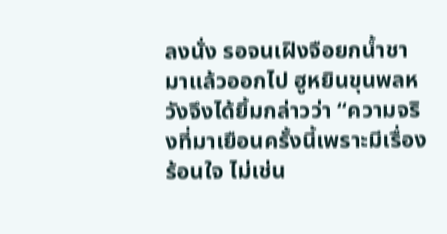ลงนั่ง รอจนเฝิงจือยกน้ำชามาแล้วออกไป ฮูหยินขุนพลหวังจึงได้ยิ้มกล่าวว่า “ความจริงที่มาเยือนครั้งนี้เพราะมีเรื่องร้อนใจ ไม่เช่น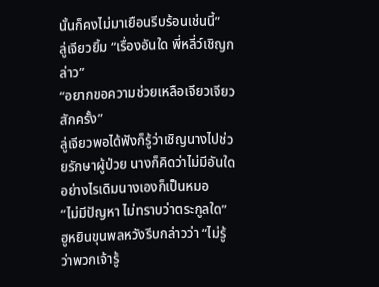นั้นก็คงไม่มาเยือนรีบร้อนเช่นนี้”
ลู่เจียวยิ้ม “เรื่องอันใด พี่หลี่ว์เชิญกล่าว”
“อยากขอความช่วยเหลือเจียวเจียวสักครั้ง”
ลู่เจียวพอได้ฟังก็รู้ว่าเชิญนางไปช่วยรักษาผู้ป่วย นางก็คิดว่าไม่มีอันใด อย่างไรเดิมนางเองก็เป็นหมอ
“ไม่มีปัญหา ไม่ทราบว่าตระกูลใด”
ฮูหยินขุนพลหวังรีบกล่าวว่า “ไม่รู้ว่าพวกเจ้ารู้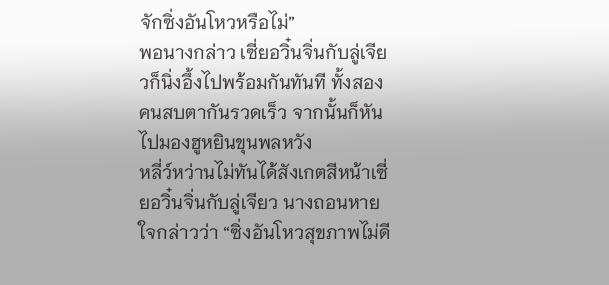จักซิ่งอันโหวหรือไม่”
พอนางกล่าว เซี่ยอวิ๋นจิ่นกับลู่เจียวก็นิ่งอึ้งไปพร้อมกันทันที ทั้งสองคนสบตากันรวดเร็ว จากนั้นก็หันไปมองฮูหยินขุนพลหวัง
หลี่ว์หว่านไม่ทันได้สังเกตสีหน้าเซี่ยอวิ๋นจิ่นกับลู่เจียว นางถอนหายใจกล่าวว่า “ซิ่งอันโหวสุขภาพไม่ดี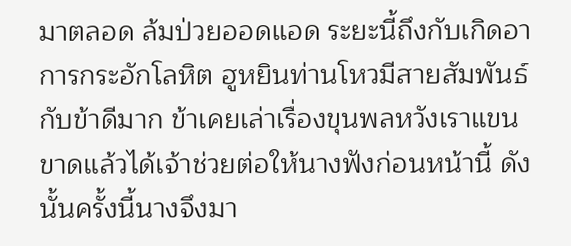มาตลอด ล้มป่วยออดแอด ระยะนี้ถึงกับเกิดอาการกระอักโลหิต ฮูหยินท่านโหวมีสายสัมพันธ์กับข้าดีมาก ข้าเคยเล่าเรื่องขุนพลหวังเราแขนขาดแล้วได้เจ้าช่วยต่อให้นางฟังก่อนหน้านี้ ดังนั้นครั้งนี้นางจึงมา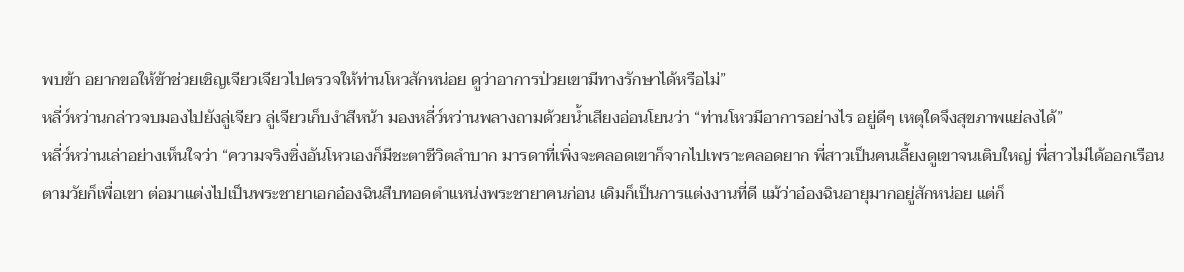พบข้า อยากขอให้ข้าช่วยเชิญเจียวเจียวไปตรวจให้ท่านโหวสักหน่อย ดูว่าอาการป่วยเขามีทางรักษาได้หรือไม่”
หลี่ว์หว่านกล่าวจบมองไปยังลู่เจียว ลู่เจียวเก็บงำสีหน้า มองหลี่ว์หว่านพลางถามด้วยน้ำเสียงอ่อนโยนว่า “ท่านโหวมีอาการอย่างไร อยู่ดีๆ เหตุใดจึงสุขภาพแย่ลงได้”
หลี่ว์หว่านเล่าอย่างเห็นใจว่า “ความจริงซิ่งอันโหวเองก็มีชะตาชีวิตลำบาก มารดาที่เพิ่งจะคลอดเขาก็จากไปเพราะคลอดยาก พี่สาวเป็นคนเลี้ยงดูเขาจนเติบใหญ่ พี่สาวไม่ได้ออกเรือนตามวัยก็เพื่อเขา ต่อมาแต่งไปเป็นพระชายาเอกอ๋องฉินสืบทอดตำแหน่งพระชายาคนก่อน เดิมก็เป็นการแต่งงานที่ดี แม้ว่าอ๋องฉินอายุมากอยู่สักหน่อย แต่ก็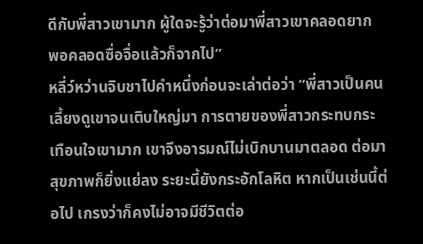ดีกับพี่สาวเขามาก ผู้ใดจะรู้ว่าต่อมาพี่สาวเขาคลอดยาก พอคลอดซื่อจื่อแล้วก็จากไป”
หลี่ว์หว่านจิบชาไปคำหนึ่งก่อนจะเล่าต่อว่า “พี่สาวเป็นคนเลี้ยงดูเขาจนเติบใหญ่มา การตายของพี่สาวกระทบกระเทือนใจเขามาก เขาจึงอารมณ์ไม่เบิกบานมาตลอด ต่อมาสุขภาพก็ยิ่งแย่ลง ระยะนี้ยังกระอักโลหิต หากเป็นเช่นนี้ต่อไป เกรงว่าก็คงไม่อาจมีชีวิตต่อ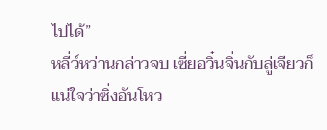ไปได้”
หลี่ว์หว่านกล่าวจบ เซี่ยอวิ๋นจิ่นกับลู่เจียวก็แน่ใจว่าซิ่งอันโหว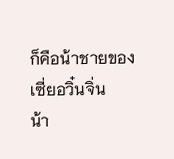ก็คือน้าชายของเซี่ยอวิ๋นจิ่น
น้า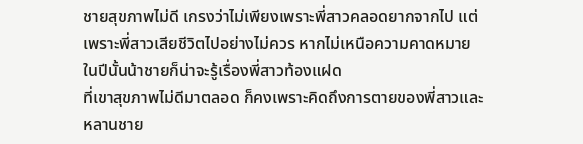ชายสุขภาพไม่ดี เกรงว่าไม่เพียงเพราะพี่สาวคลอดยากจากไป แต่เพราะพี่สาวเสียชีวิตไปอย่างไม่ควร หากไม่เหนือความคาดหมาย ในปีนั้นน้าชายก็น่าจะรู้เรื่องพี่สาวท้องแฝด
ที่เขาสุขภาพไม่ดีมาตลอด ก็คงเพราะคิดถึงการตายของพี่สาวและหลานชาย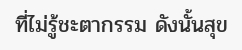ที่ไม่รู้ชะตากรรม ดังนั้นสุข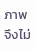ภาพจึงไม่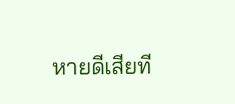หายดีเสียที